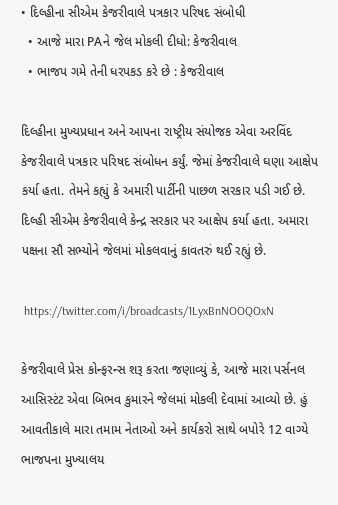• દિલ્હીના સીએમ કેજરીવાલે પત્રકાર પરિષદ સંબોધી
  • આજે મારા PAને જેલ મોકલી દીધો: કેજરીવાલ
  • ભાજપ ગમે તેની ધરપકડ કરે છે : કેજરીવાલ

દિલ્હીના મુખ્યપ્રધાન અને આપના રાષ્ટ્રીય સંયોજક એવા અરવિંદ કેજરીવાલે પત્રકાર પરિષદ સંબોધન કર્યું. જેમાં કેજરીવાલે ઘણા આક્ષેપ કર્યા હતા. તેમને કહ્યું કે અમારી પાર્ટીની પાછળ સરકાર પડી ગઈ છે. દિલ્હી સીએમ કેજરીવાલે કેન્દ્ર સરકાર પર આક્ષેપ કર્યા હતા. અમારા પક્ષના સૌ સભ્યોને જેલમાં મોકલવાનું કાવતરું થઈ રહ્યું છે.

 https://twitter.com/i/broadcasts/1LyxBnNOOQOxN

કેજરીવાલે પ્રેસ કોન્ફરન્સ શરૂ કરતા જણાવ્યું કે, આજે મારા પર્સનલ આસિસ્ટંટ એવા બિભવ કુમારને જેલમાં મોકલી દેવામાં આવ્યો છે. હું આવતીકાલે મારા તમામ નેતાઓ અને કાર્યકરો સાથે બપોરે 12 વાગ્યે ભાજપના મુખ્યાલય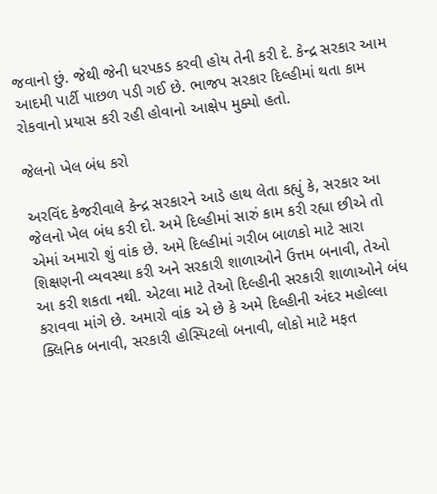જવાનો છું. જેથી જેની ધરપકડ કરવી હોય તેની કરી દે. કેન્દ્ર સરકાર આમ આદમી પાર્ટી પાછળ પડી ગઈ છે. ભાજપ સરકાર દિલ્હીમાં થતા કામ રોકવાનો પ્રયાસ કરી રહી હોવાનો આક્ષેપ મુક્યો હતો.

જેલનો ખેલ બંધ કરો

અરવિંદ કેજરીવાલે કેન્દ્ર સરકારને આડે હાથ લેતા કહ્યું કે, સરકાર આ જેલનો ખેલ બંધ કરી દો. અમે દિલ્હીમાં સારું કામ કરી રહ્યા છીએ તો એમાં અમારો શું વાંક છે. અમે દિલ્હીમાં ગરીબ બાળકો માટે સારા શિક્ષણની વ્યવસ્થા કરી અને સરકારી શાળાઓને ઉત્તમ બનાવી, તેઓ આ કરી શકતા નથી. એટલા માટે તેઓ દિલ્હીની સરકારી શાળાઓને બંધ કરાવવા માંગે છે. અમારો વાંક એ છે કે અમે દિલ્હીની અંદર મહોલ્લા ક્લિનિક બનાવી, સરકારી હોસ્પિટલો બનાવી, લોકો માટે મફત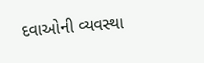દવાઓની વ્યવસ્થા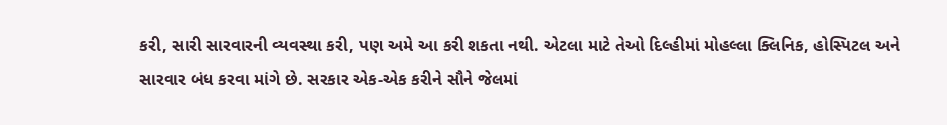કરી, સારી સારવારની વ્યવસ્થા કરી, પણ અમે આ કરી શકતા નથી. એટલા માટે તેઓ દિલ્હીમાં મોહલ્લા ક્લિનિક, હોસ્પિટલ અને સારવાર બંધ કરવા માંગે છે. સરકાર એક-એક કરીને સૌને જેલમાં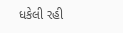ધકેલી રહી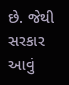છે. જેથી સરકાર આવું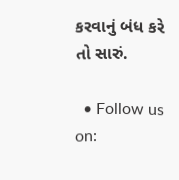કરવાનું બંધ કરે તો સારું.

  • Follow us on: